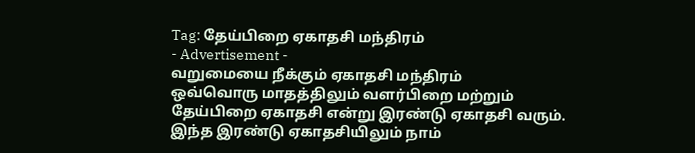Tag: தேய்பிறை ஏகாதசி மந்திரம்
- Advertisement -
வறுமையை நீக்கும் ஏகாதசி மந்திரம்
ஒவ்வொரு மாதத்திலும் வளர்பிறை மற்றும் தேய்பிறை ஏகாதசி என்று இரண்டு ஏகாதசி வரும். இந்த இரண்டு ஏகாதசியிலும் நாம்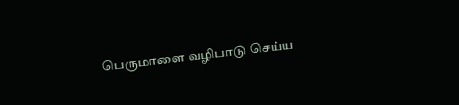பெருமாளை வழிபாடு செய்ய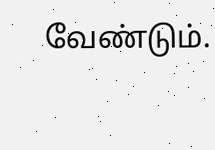வேண்டும்.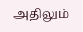அதிலும்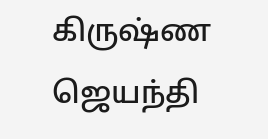கிருஷ்ண ஜெயந்தி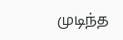முடிந்த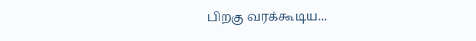பிறகு வரக்கூடிய...